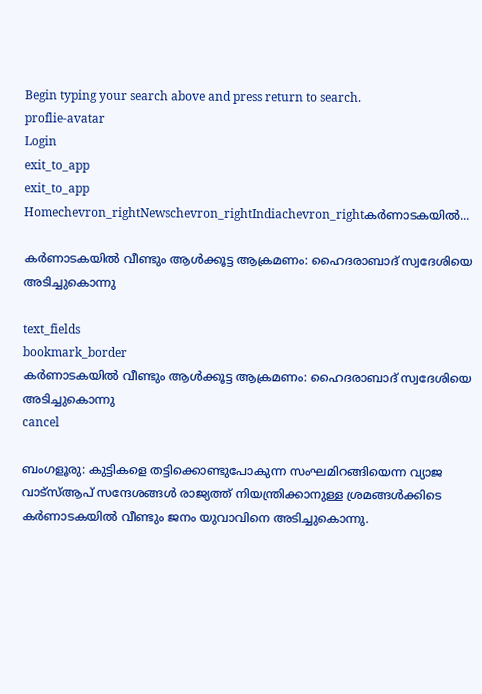Begin typing your search above and press return to search.
proflie-avatar
Login
exit_to_app
exit_to_app
Homechevron_rightNewschevron_rightIndiachevron_rightകർണാടകയിൽ...

കർണാടകയിൽ വീണ്ടും ആൾക്കൂട്ട ആക്രമണം: ഹൈദരാബാദ് സ്വദേശിയെ അടിച്ചുകൊന്നു

text_fields
bookmark_border
കർണാടകയിൽ വീണ്ടും ആൾക്കൂട്ട ആക്രമണം: ഹൈദരാബാദ് സ്വദേശിയെ അടിച്ചുകൊന്നു
cancel

ബംഗളൂരു: കുട്ടികളെ തട്ടിക്കൊണ്ടുപോകുന്ന സംഘമിറങ്ങിയെന്ന വ്യാജ വാട്സ്ആപ് സന്ദേശങ്ങൾ രാജ്യത്ത് നിയന്ത്രിക്കാനുള്ള ശ്രമങ്ങൾക്കിടെ കർണാടകയിൽ വീണ്ടും ജനം യുവാവിനെ അടിച്ചുകൊന്നു.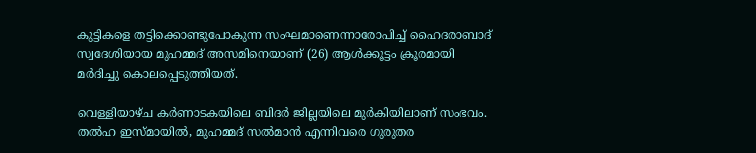കുട്ടികളെ തട്ടിക്കൊണ്ടുപോകുന്ന സംഘമാണെന്നാരോപിച്ച് ഹൈദരാബാദ് സ്വദേശിയായ മുഹമ്മദ് അസമിനെയാണ് (26) ആൾക്കൂട്ടം ക്രൂരമായി മർദിച്ചു കൊലപ്പെടുത്തിയത്.

വെള്ളിയാഴ്ച കർണാടകയിലെ ബിദർ ജില്ലയിലെ മുർകിയിലാണ് സംഭവം. തൽഹ ഇസ്മായിൽ, മുഹമ്മദ് സൽമാൻ എന്നിവരെ ഗുരുതര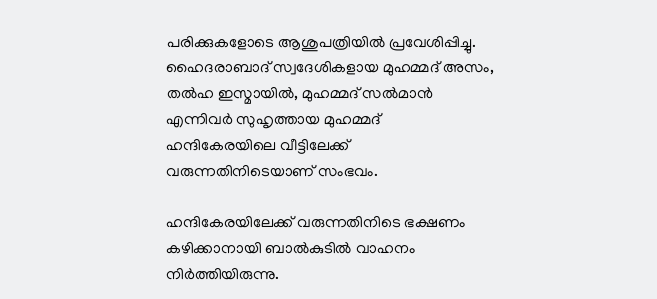പരിക്കുകളോടെ ആശുപത്രിയിൽ പ്രവേശിപ്പിച്ചു. ഹൈദരാബാദ് സ്വദേശികളായ മുഹമ്മദ് അസം, തൽഹ ഇസ്മായിൽ, മുഹമ്മദ് സൽമാൻ എന്നിവർ സുഹൃത്തായ മുഹമ്മദ് ഹന്ദികേരയിലെ വീട്ടിലേക്ക് വരുന്നതിനിടെയാണ് സംഭവം.

ഹന്ദികേരയിലേക്ക് വരുന്നതിനിടെ ഭക്ഷണം കഴിക്കാനായി ബാൽകുടിൽ വാഹനം നിർത്തിയിരുന്നു.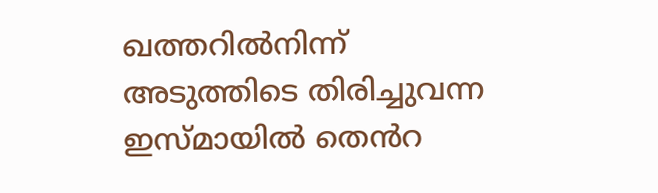ഖത്തറിൽനിന്ന്  അടുത്തിടെ തിരിച്ചുവന്ന ഇസ്മായിൽ തെൻറ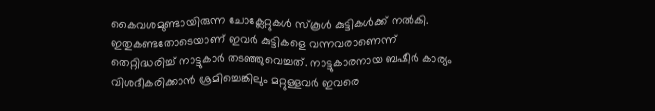കൈവശമുണ്ടായിരുന്ന ചോക്ലേറ്റുകൾ സ്കൂൾ കുട്ടികൾക്ക് നൽകി. ഇതുകണ്ടതോടെയാണ് ഇവർ കുട്ടികളെ വന്നവരാണെന്ന് തെറ്റിദ്ധരിച്ച് നാട്ടുകാർ തടഞ്ഞുവെച്ചത്. നാട്ടുകാരനായ ബഷീർ കാര്യം വിശദീകരിക്കാൻ ശ്രമിച്ചെങ്കിലും മറ്റുള്ളവർ ഇവരെ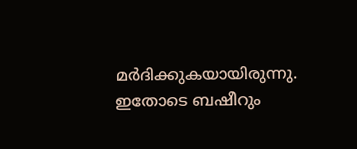മർദിക്കുകയായിരുന്നു. ഇതോടെ ബഷീറും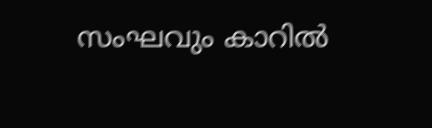സംഘവും കാറിൽ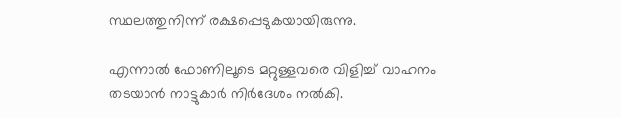സ്ഥലത്തുനിന്ന് രക്ഷപ്പെടുകയായിരുന്നു.

എന്നാൽ ഫോണിലൂടെ മറ്റുള്ളവരെ വിളിച്ച് വാഹനം തടയാൻ നാട്ടുകാർ നിർദേശം നൽകി.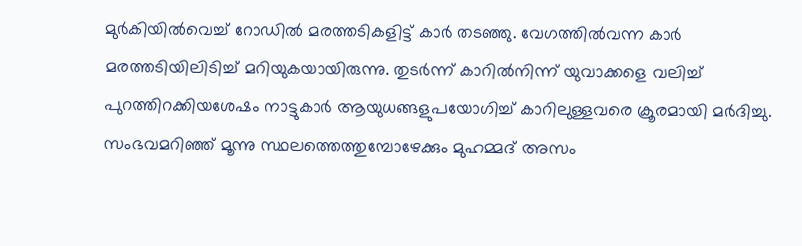മുർകിയിൽവെച്ച് റോഡിൽ മരത്തടികളിട്ട് കാർ തടഞ്ഞു. വേഗത്തിൽവന്ന കാർ മരത്തടിയിലിടിച്ച് മറിയുകയായിരുന്നു. തുടർന്ന് കാറിൽനിന്ന് യുവാക്കളെ വലിച്ച് പുറത്തിറക്കിയശേഷം നാട്ടുകാർ ആയുധങ്ങളുപയോഗിച്ച് കാറിലുള്ളവരെ ക്രൂരമായി മർദിച്ചു. സംഭവമറിഞ്ഞ് മൂന്നു സ്ഥലത്തെത്തുമ്പോഴേക്കും മുഹമ്മദ് അസം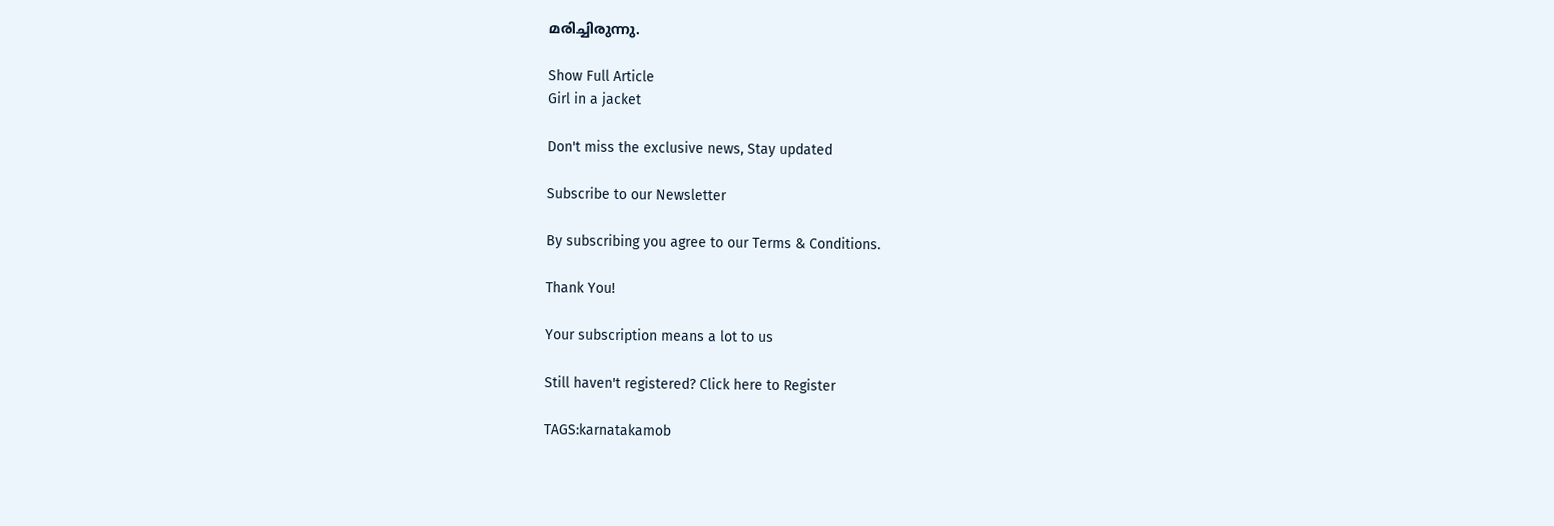മരിച്ചിരുന്നു.

Show Full Article
Girl in a jacket

Don't miss the exclusive news, Stay updated

Subscribe to our Newsletter

By subscribing you agree to our Terms & Conditions.

Thank You!

Your subscription means a lot to us

Still haven't registered? Click here to Register

TAGS:karnatakamob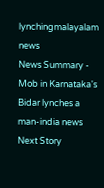lynchingmalayalam news
News Summary - Mob in Karnataka's Bidar lynches a man-india news
Next Story